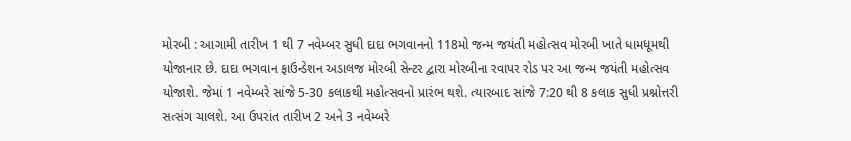મોરબી : આગામી તારીખ 1 થી 7 નવેમ્બર સુધી દાદા ભગવાનનો 118મો જન્મ જયંતી મહોત્સવ મોરબી ખાતે ધામધૂમથી યોજાનાર છે. દાદા ભગવાન ફાઉન્ડેશન અડાલજ મોરબી સેન્ટર દ્વારા મોરબીના રવાપર રોડ પર આ જન્મ જયંતી મહોત્સવ યોજાશે. જેમાં 1 નવેમ્બરે સાંજે 5-30 કલાકથી મહોત્સવનો પ્રારંભ થશે. ત્યારબાદ સાંજે 7:20 થી 8 કલાક સુધી પ્રશ્નોત્તરી સત્સંગ ચાલશે. આ ઉપરાંત તારીખ 2 અને 3 નવેમ્બરે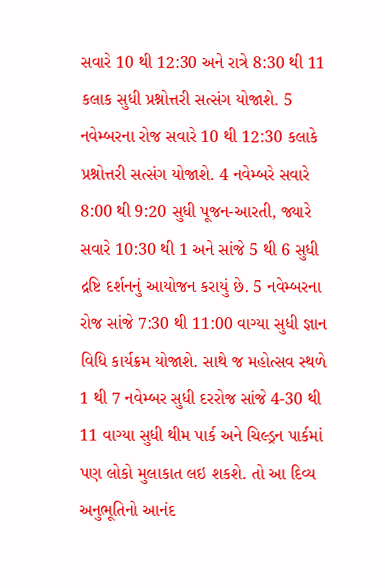સવારે 10 થી 12:30 અને રાત્રે 8:30 થી 11 કલાક સુધી પ્રશ્નોત્તરી સત્સંગ યોજાશે. 5 નવેમ્બરના રોજ સવારે 10 થી 12:30 કલાકે પ્રશ્નોત્તરી સત્સંગ યોજાશે. 4 નવેમ્બરે સવારે 8:00 થી 9:20 સુધી પૂજન-આરતી, જ્યારે સવારે 10:30 થી 1 અને સાંજે 5 થી 6 સુધી દ્રષ્ટિ દર્શનનું આયોજન કરાયું છે. 5 નવેમ્બરના રોજ સાંજે 7:30 થી 11:00 વાગ્યા સુધી જ્ઞાન વિધિ કાર્યક્રમ યોજાશે. સાથે જ મહોત્સવ સ્થળે 1 થી 7 નવેમ્બર સુધી દરરોજ સાંજે 4-30 થી 11 વાગ્યા સુધી થીમ પાર્ક અને ચિલ્ડ્રન પાર્કમાં પણ લોકો મુલાકાત લઇ શકશે. તો આ દિવ્ય અનુભૂતિનો આનંદ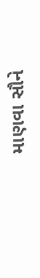માણવા સૌને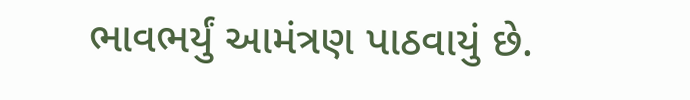ભાવભર્યું આમંત્રણ પાઠવાયું છે.